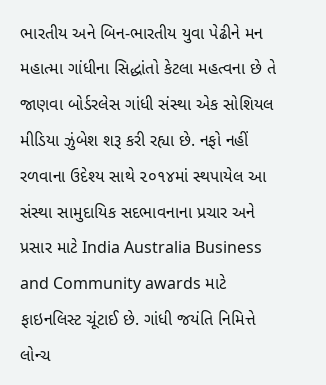ભારતીય અને બિન-ભારતીય યુવા પેઢીને મન મહાત્મા ગાંધીના સિદ્ધાંતો કેટલા મહત્વના છે તે જાણવા બોર્ડરલેસ ગાંધી સંસ્થા એક સોશિયલ મીડિયા ઝુંબેશ શરૂ કરી રહ્યા છે. નફો નહીં રળવાના ઉદેશ્ય સાથે ૨૦૧૪માં સ્થપાયેલ આ સંસ્થા સામુદાયિક સદભાવનાના પ્રચાર અને પ્રસાર માટે India Australia Business and Community awards માટે ફાઇનલિસ્ટ ચૂંટાઈ છે. ગાંધી જયંતિ નિમિત્તે લોન્ચ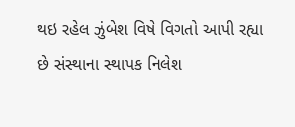થઇ રહેલ ઝુંબેશ વિષે વિગતો આપી રહ્યા છે સંસ્થાના સ્થાપક નિલેશ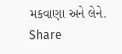મકવાણા અને લેને.
Share